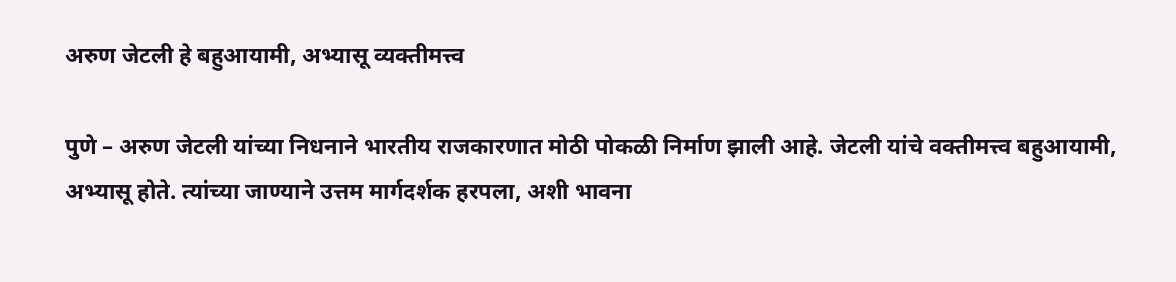अरुण जेटली हे बहुआयामी, अभ्यासू व्यक्तीमत्त्व

पुणे – अरुण जेटली यांच्या निधनाने भारतीय राजकारणात मोठी पोकळी निर्माण झाली आहे. जेटली यांचे वक्तीमत्त्व बहुआयामी, अभ्यासू होते. त्यांच्या जाण्याने उत्तम मार्गदर्शक हरपला, अशी भावना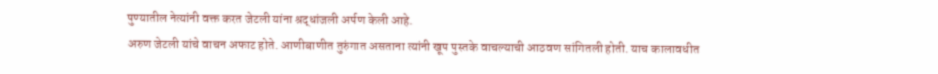पुण्यातील नेत्यांनी वक्त करत जेटली यांना श्रद्धांजली अर्पण केली आहे.
अरुण जेटली यांचे वाचन अफाट होते. आणीबाणीत तुरुंगात असताना त्यांनी खूप पुस्तके वाचल्याची आठवण सांगितली होती. याच कालावधीत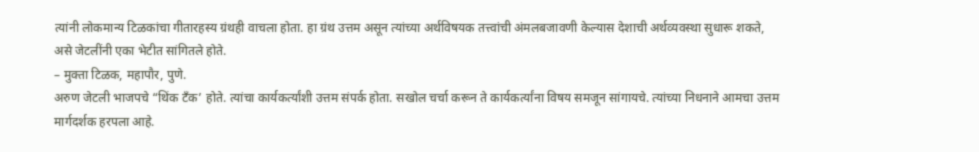त्यांनी लोकमान्य टिळकांचा गीतारहस्य ग्रंथही वाचला होता. हा ग्रंथ उत्तम असून त्यांच्या अर्थविषयक तत्त्वांची अंमलबजावणी केल्यास देशाची अर्थव्यवस्था सुधारू शकते, असे जेटलींनी एका भेटीत सांगितले होते.
– मुक्ता टिळक, महापौर, पुणे.
अरुण जेटली भाजपचे “थिंक टॅंक’ होते. त्यांचा कार्यकर्त्यांशी उत्तम संपर्क होता. सखोल चर्चा करून ते कार्यकर्त्यांना विषय समजून सांगायचे. त्यांच्या निधनाने आमचा उत्तम मार्गदर्शक हरपला आहे.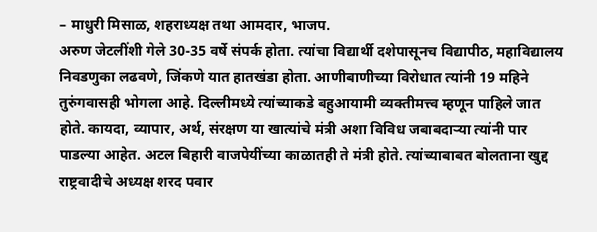– माधुरी मिसाळ, शहराध्यक्ष तथा आमदार, भाजप.
अरुण जेटलींशी गेले 30-35 वर्षे संपर्क होता. त्यांचा विद्यार्थी दशेपासूनच विद्यापीठ, महाविद्यालय निवडणुका लढवणे, जिंकणे यात हातखंडा होता. आणीबाणीच्या विरोधात त्यांनी 19 महिने तुरुंगवासही भोगला आहे. दिल्लीमध्ये त्यांच्याकडे बहुआयामी व्यक्तीमत्त्व म्हणून पाहिले जात होते. कायदा, व्यापार, अर्थ, संरक्षण या खात्यांचे मंत्री अशा विविध जबाबदाऱ्या त्यांनी पार पाडल्या आहेत. अटल बिहारी वाजपेयींच्या काळातही ते मंत्री होते. त्यांच्याबाबत बोलताना खुद्द राष्ट्रवादीचे अध्यक्ष शरद पवार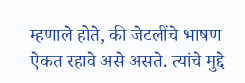म्हणाले होते, की जेटलींचे भाषण ऐकत रहावे असे असते. त्यांचे मुद्दे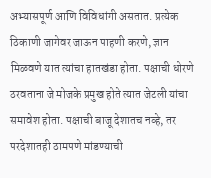अभ्यासपूर्ण आणि विविधांगी असतात. प्रत्येक ठिकाणी जागेवर जाऊन पाहणी करणे, ज्ञान मिळवणे यात त्यांचा हातखंडा होता. पक्षाची धोरणे ठरवताना जे मोजके प्रमुख होते त्यात जेटली यांचा समावेश होता. पक्षाची बाजू देशातच नव्हे, तर परदेशातही ठामपणे मांडण्याची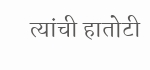त्यांची हातोटी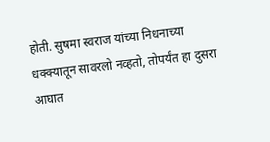होती. सुषमा स्वराज यांच्या निधनाच्या धक्क्यातून सावरलो नव्हतो, तोपर्यंत हा दुसरा आघात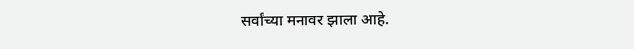सर्वांच्या मनावर झाला आहे.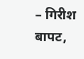– गिरीश बापट,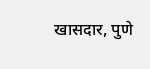खासदार, पुणे